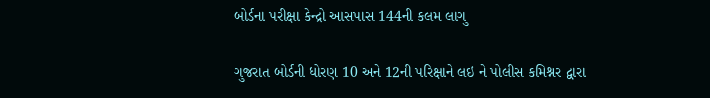બોર્ડના પરીક્ષા કેન્દ્રો આસપાસ 144ની કલમ લાગુ

ગુજરાત બોર્ડની ધોરણ 10 અને 12ની પરિક્ષાને લઇ ને પોલીસ કમિશ્નર દ્વારા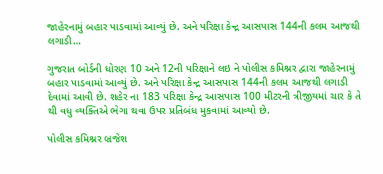જાહેરનામું બહાર પાડવામાં આવ્યું છે. અને પરિક્ષા કેન્દ્ર આસપાસ 144ની કલમ આજથી લગાડી…

ગુજરાત બોર્ડની ધોરણ 10 અને 12ની પરિક્ષાને લઇ ને પોલીસ કમિશ્નર દ્વારા જાહેરનામું બહાર પાડવામાં આવ્યું છે. અને પરિક્ષા કેન્દ્ર આસપાસ 144ની કલમ આજથી લગાડી દેવામાં આવી છે. શહેર ના 183 પરિક્ષા કેન્દ્ર આસપાસ 100 મીટરની ત્રીજીયમાં ચાર કે તે થી વધુ વ્યક્તિએ ભેગા થવા ઉપર પ્રતિબંધ મુકવામાં આવ્યો છે.

પોલીસ કમિશ્નર બ્રજેશ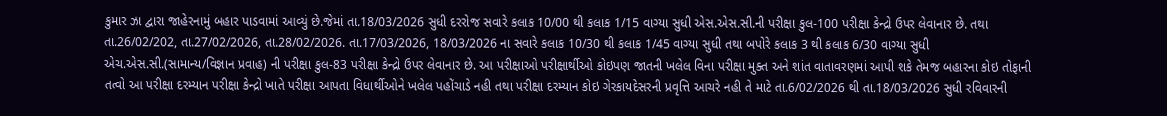કુમાર ઝા દ્વારા જાહેરનામું બહાર પાડવામાં આવ્યું છે.જેમાં તા.18/03/2026 સુધી દરરોજ સવારે કલાક 10/00 થી કલાક 1/15 વાગ્યા સુધી એસ.એસ.સી.ની પરીક્ષા કુલ-100 પરીક્ષા કેન્દ્રો ઉપર લેવાનાર છે. તથા તા.26/02/202, તા.27/02/2026, તા.28/02/2026. તા.17/03/2026, 18/03/2026 ના સવારે કલાક 10/30 થી કલાક 1/45 વાગ્યા સુધી તથા બપોરે કલાક 3 થી કલાક 6/30 વાગ્યા સુધી એચ.એસ.સી.(સામાન્ય/વિજ્ઞાન પ્રવાહ) ની પરીક્ષા કુલ-83 પરીક્ષા કેન્દ્રો ઉપર લેવાનાર છે. આ પરીક્ષાઓ પરીક્ષાર્થીઓ કોઇપણ જાતની ખલેલ વિના પરીક્ષા મુક્ત અને શાંત વાતાવરણમાં આપી શકે તેમજ બહારના કોઇ તોફાની તત્વો આ પરીક્ષા દરમ્યાન પરીક્ષા કેન્દ્રો ખાતે પરીક્ષા આપતા વિધાર્થીઓને ખલેલ પહોંચાડે નહી તથા પરીક્ષા દરમ્યાન કોઇ ગેરકાયદેસરની પ્રવૃત્તિ આચરે નહી તે માટે તા.6/02/2026 થી તા.18/03/2026 સુધી રવિવારની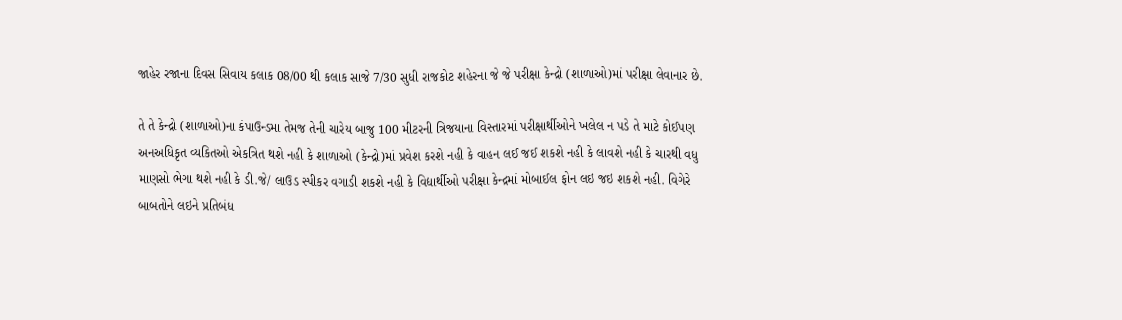જાહેર રજાના દિવસ સિવાય કલાક 08/00 થી કલાક સાજે 7/30 સુધી રાજકોટ શહેરના જે જે પરીક્ષા કેન્દ્રો (શાળાઓ)માં પરીક્ષા લેવાનાર છે.

તે તે કેન્દ્રો (શાળાઓ)ના કંપાઉન્ડમા તેમજ તેની ચારેય બાજુ 100 મીટરની ત્રિજયાના વિસ્તારમાં પરીક્ષાર્થીઓને ખલેલ ન પડે તે માટે કોઈપણ અનઅધિકૃત વ્યકિતઓ એકત્રિત થશે નહી કે શાળાઓ (કેન્દ્રો)માં પ્રવેશ કરશે નહી કે વાહન લઈ જઈ શકશે નહી કે લાવશે નહી કે ચારથી વધુ માણસો ભેગા થશે નહી કે ડી.જે/ લાઉડ સ્પીકર વગાડી શકશે નહી કે વિદ્યાર્થીઓ પરીક્ષા કેન્દ્રમાં મોબાઈલ ફોન લઇ જઇ શકશે નહી. વિગેરે બાબતોને લઇને પ્રતિબંધ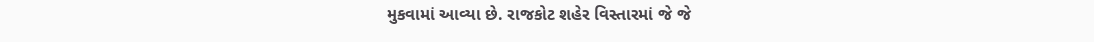મુકવામાં આવ્યા છે. રાજકોટ શહેર વિસ્તારમાં જે જે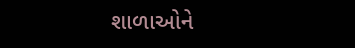શાળાઓને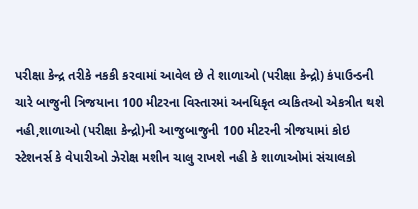પરીક્ષા કેન્દ્ર તરીકે નકકી કરવામાં આવેલ છે તે શાળાઓ (પરીક્ષા કેન્દ્રો) કંપાઉન્ડની ચારે બાજુની ત્રિજયાના 100 મીટરના વિસ્તારમાં અનધિકૃત વ્યકિતઓ એકત્રીત થશે નહી,શાળાઓ (પરીક્ષા કેન્દ્રો)ની આજુબાજુની 100 મીટરની ત્રીજયામાં કોઇ સ્ટેશનર્સ કે વેપારીઓ ઝેરોક્ષ મશીન ચાલુ રાખશે નહી કે શાળાઓમાં સંચાલકો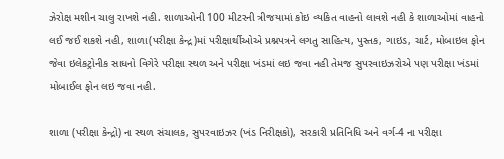ઝેરોક્ષ મશીન ચાલુ રાખશે નહી. શાળાઓની 100 મીટરની ત્રીજયામાં કોઇ વ્યકિત વાહનો લાવશે નહી કે શાળાઓમાં વાહનો લઈ જઈ શકશે નહી, શાળા(પરીક્ષા કેન્દ્ર)માં પરીક્ષાર્થીઓએ પ્રશ્નપત્રને લગતુ સાહિત્ય, પુસ્તક, ગાઇડ, ચાર્ટ, મોબાઇલ ફોન જેવા ઇલેકટ્રોનીક સાધનો વિગેરે પરીક્ષા સ્થળ અને પરીક્ષા ખંડમાં લઇ જવા નહી તેમજ સુપરવાઇઝરોએ પણ પરીક્ષા ખંડમાં મોબાઈલ ફોન લઇ જવા નહી.

શાળા (પરીક્ષા કેન્દ્રો) ના સ્થળ સંચાલક, સુપરવાઇઝર (ખંડ નિરીક્ષકો), સરકારી પ્રતિનિધિ અને વર્ગ-4 ના પરીક્ષા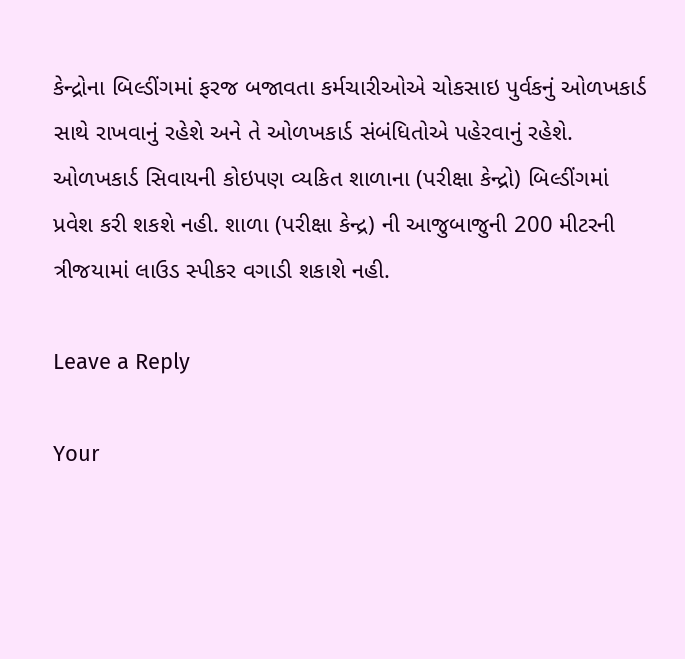કેન્દ્રોના બિલ્ડીંગમાં ફરજ બજાવતા કર્મચારીઓએ ચોકસાઇ પુર્વકનું ઓળખકાર્ડ સાથે રાખવાનું રહેશે અને તે ઓળખકાર્ડ સંબંધિતોએ પહેરવાનું રહેશે. ઓળખકાર્ડ સિવાયની કોઇપણ વ્યકિત શાળાના (પરીક્ષા કેન્દ્રો) બિલ્ડીંગમાં પ્રવેશ કરી શકશે નહી. શાળા (પરીક્ષા કેન્દ્ર) ની આજુબાજુની 200 મીટરની ત્રીજયામાં લાઉડ સ્પીકર વગાડી શકાશે નહી.

Leave a Reply

Your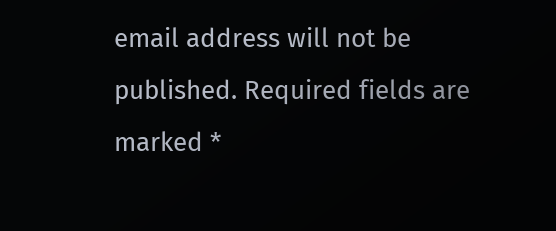email address will not be published. Required fields are marked *